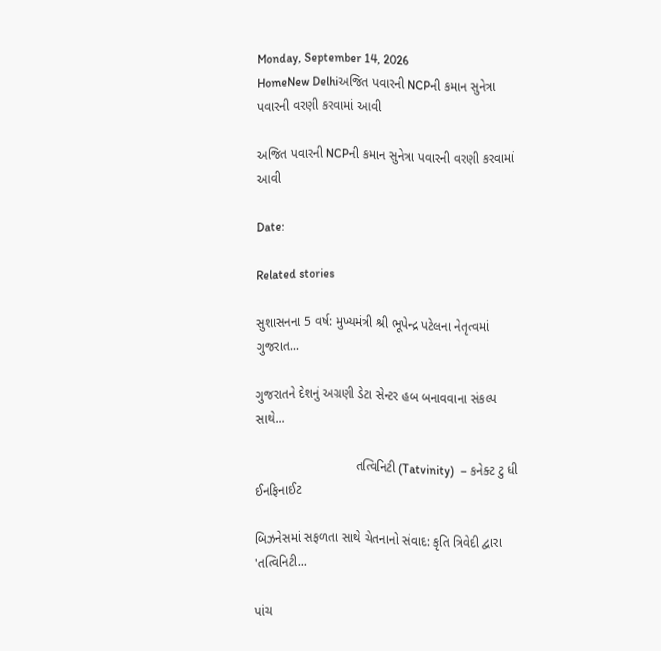Monday, September 14, 2026
HomeNew Delhiઅજિત પવારની NCPની કમાન સુનેત્રા પવારની વરણી કરવામાં આવી

અજિત પવારની NCPની કમાન સુનેત્રા પવારની વરણી કરવામાં આવી

Date:

Related stories

સુશાસનના 5 વર્ષ: મુખ્યમંત્રી શ્રી ભૂપેન્દ્ર પટેલના નેતૃત્વમાં ગુજરાત...

ગુજરાતને દેશનું અગ્રણી ડેટા સેન્ટર હબ બનાવવાના સંકલ્પ સાથે...

                            તત્વિનિટી (Tatvinity)  – કનેક્ટ ટુ ધી ઈનફિનાઈટ

બિઝનેસમાં સફળતા સાથે ચેતનાનો સંવાદ: કૃતિ ત્રિવેદી દ્વારા 'તત્વિનિટી...

પાંચ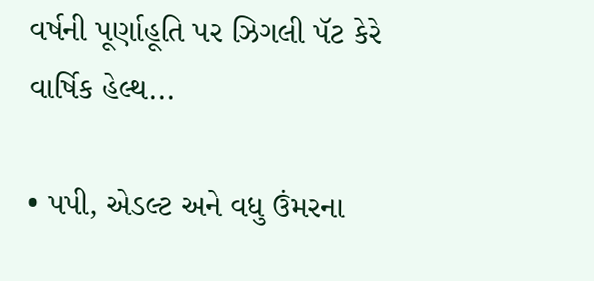વર્ષની પૂર્ણાહૂતિ પર ઝિગલી પૅટ કેરે વાર્ષિક હેલ્થ...

• પપી, એડલ્ટ અને વધુ ઉંમરના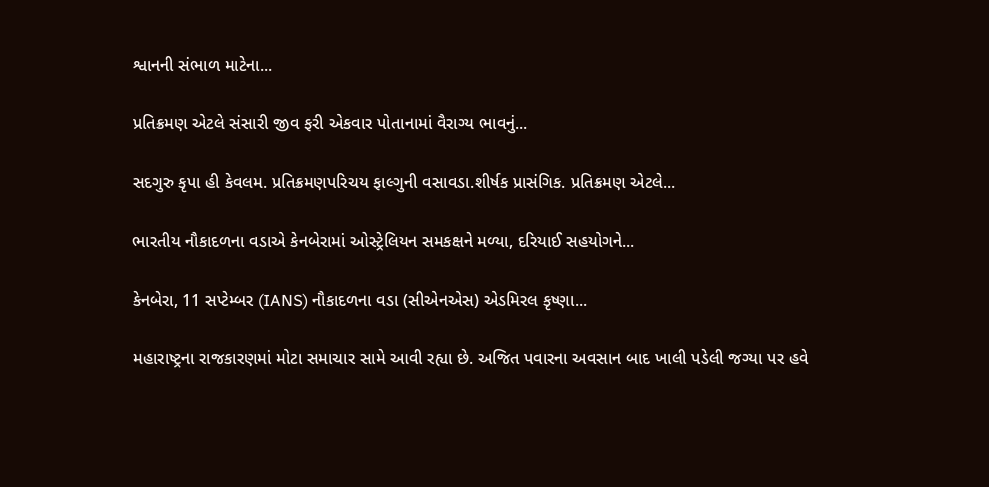શ્વાનની સંભાળ માટેના...

પ્રતિક્રમણ એટલે સંસારી જીવ ફરી એકવાર પોતાનામાં વૈરાગ્ય ભાવનું...

સદગુરુ કૃપા હી કેવલમ. પ્રતિક્રમણપરિચય ફાલ્ગુની વસાવડા.શીર્ષક પ્રાસંગિક. પ્રતિક્રમણ એટલે...

ભારતીય નૌકાદળના વડાએ કેનબેરામાં ઓસ્ટ્રેલિયન સમકક્ષને મળ્યા, દરિયાઈ સહયોગને...

કેનબેરા, 11 સપ્ટેમ્બર (IANS) નૌકાદળના વડા (સીએનએસ) એડમિરલ કૃષ્ણા...

મહારાષ્ટ્રના રાજકારણમાં મોટા સમાચાર સામે આવી રહ્યા છે. અજિત પવારના અવસાન બાદ ખાલી પડેલી જગ્યા પર હવે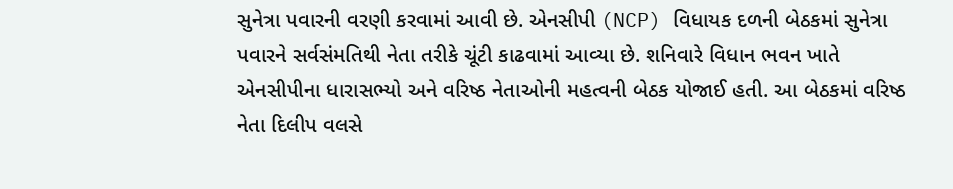સુનેત્રા પવારની વરણી કરવામાં આવી છે. એનસીપી (NCP) વિધાયક દળની બેઠકમાં સુનેત્રા પવારને સર્વસંમતિથી નેતા તરીકે ચૂંટી કાઢવામાં આવ્યા છે. શનિવારે વિધાન ભવન ખાતે એનસીપીના ધારાસભ્યો અને વરિષ્ઠ નેતાઓની મહત્વની બેઠક યોજાઈ હતી. આ બેઠકમાં વરિષ્ઠ નેતા દિલીપ વલસે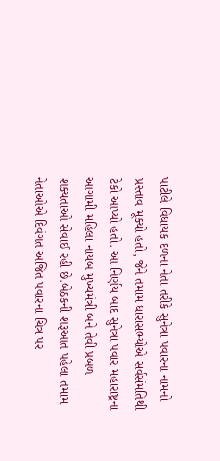પાટીલે વિધાયક દળના નેતા તરીકે સુનેત્રા પવારના નામનો પ્રસ્તાવ મૂક્યો હતો, જેને તમામ ધારાસભ્યોએ સર્વસંમતિથી ટેકો આપ્યો હતો. આ નિર્ણય બાદ સુનેત્રા પવાર મહારાષ્ટ્રના આગામી મહિલા નાયબ મુખ્યમંત્રી બને તેવી પ્રબળ શક્યતાઓ સેવાઈ રહી છે.બેઠકની શરૂઆત પહેલા તમામ નેતાઓએ દિવંગત અજિત પવારના ચિત્ર પર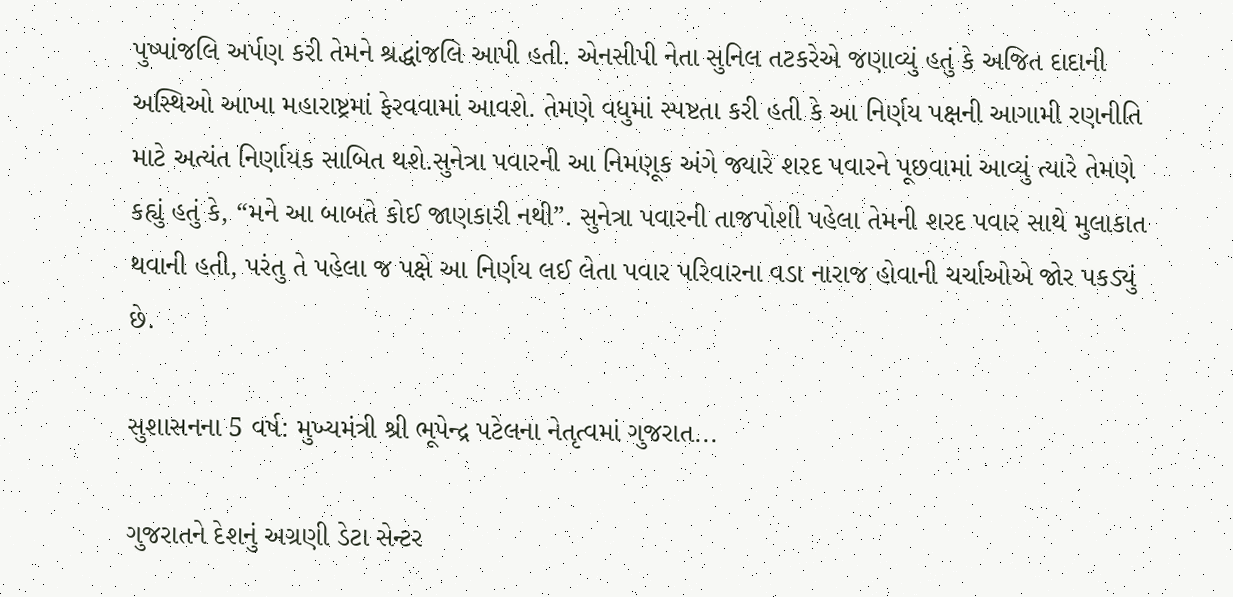પુષ્પાંજલિ અર્પણ કરી તેમને શ્રદ્ધાંજલિ આપી હતી. એનસીપી નેતા સુનિલ તટકરેએ જણાવ્યું હતું કે અજિત દાદાની અસ્થિઓ આખા મહારાષ્ટ્રમાં ફેરવવામાં આવશે. તેમણે વધુમાં સ્પષ્ટતા કરી હતી કે આ નિર્ણય પક્ષની આગામી રણનીતિ માટે અત્યંત નિર્ણાયક સાબિત થશે.સુનેત્રા પવારની આ નિમણૂક અંગે જ્યારે શરદ પવારને પૂછવામાં આવ્યું ત્યારે તેમણે કહ્યું હતું કે, “મને આ બાબતે કોઈ જાણકારી નથી”. સુનેત્રા પવારની તાજપોશી પહેલા તેમની શરદ પવાર સાથે મુલાકાત થવાની હતી, પરંતુ તે પહેલા જ પક્ષે આ નિર્ણય લઈ લેતા પવાર પરિવારના વડા નારાજ હોવાની ચર્ચાઓએ જોર પકડ્યું છે.

સુશાસનના 5 વર્ષ: મુખ્યમંત્રી શ્રી ભૂપેન્દ્ર પટેલના નેતૃત્વમાં ગુજરાત...

ગુજરાતને દેશનું અગ્રણી ડેટા સેન્ટર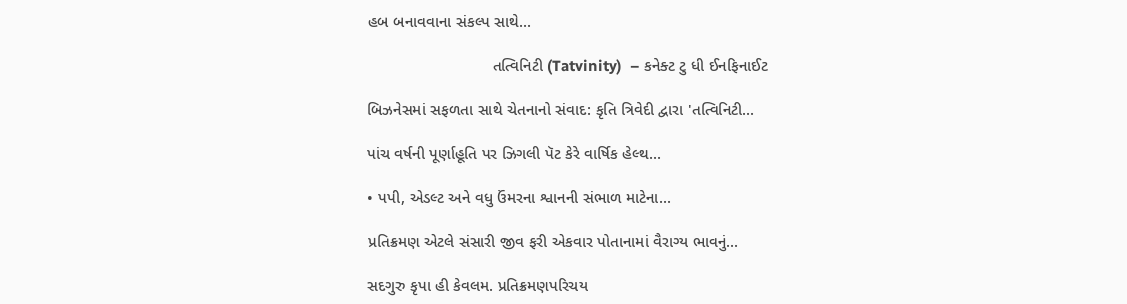હબ બનાવવાના સંકલ્પ સાથે...

                            તત્વિનિટી (Tatvinity)  – કનેક્ટ ટુ ધી ઈનફિનાઈટ

બિઝનેસમાં સફળતા સાથે ચેતનાનો સંવાદ: કૃતિ ત્રિવેદી દ્વારા 'તત્વિનિટી...

પાંચ વર્ષની પૂર્ણાહૂતિ પર ઝિગલી પૅટ કેરે વાર્ષિક હેલ્થ...

• પપી, એડલ્ટ અને વધુ ઉંમરના શ્વાનની સંભાળ માટેના...

પ્રતિક્રમણ એટલે સંસારી જીવ ફરી એકવાર પોતાનામાં વૈરાગ્ય ભાવનું...

સદગુરુ કૃપા હી કેવલમ. પ્રતિક્રમણપરિચય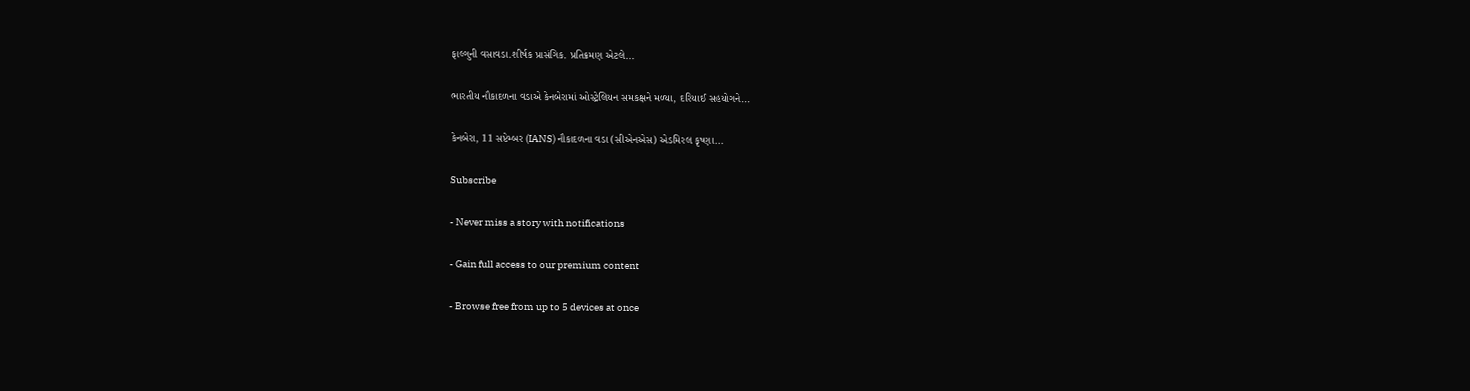ફાલ્ગુની વસાવડા.શીર્ષક પ્રાસંગિક. પ્રતિક્રમણ એટલે...

ભારતીય નૌકાદળના વડાએ કેનબેરામાં ઓસ્ટ્રેલિયન સમકક્ષને મળ્યા, દરિયાઈ સહયોગને...

કેનબેરા, 11 સપ્ટેમ્બર (IANS) નૌકાદળના વડા (સીએનએસ) એડમિરલ કૃષ્ણા...

Subscribe

- Never miss a story with notifications

- Gain full access to our premium content

- Browse free from up to 5 devices at once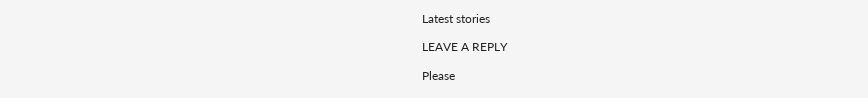Latest stories

LEAVE A REPLY

Please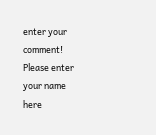enter your comment!
Please enter your name here